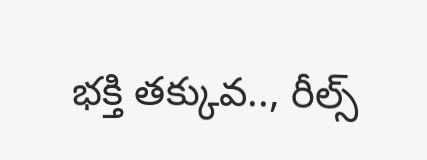భక్తి తక్కువ.., రీల్స్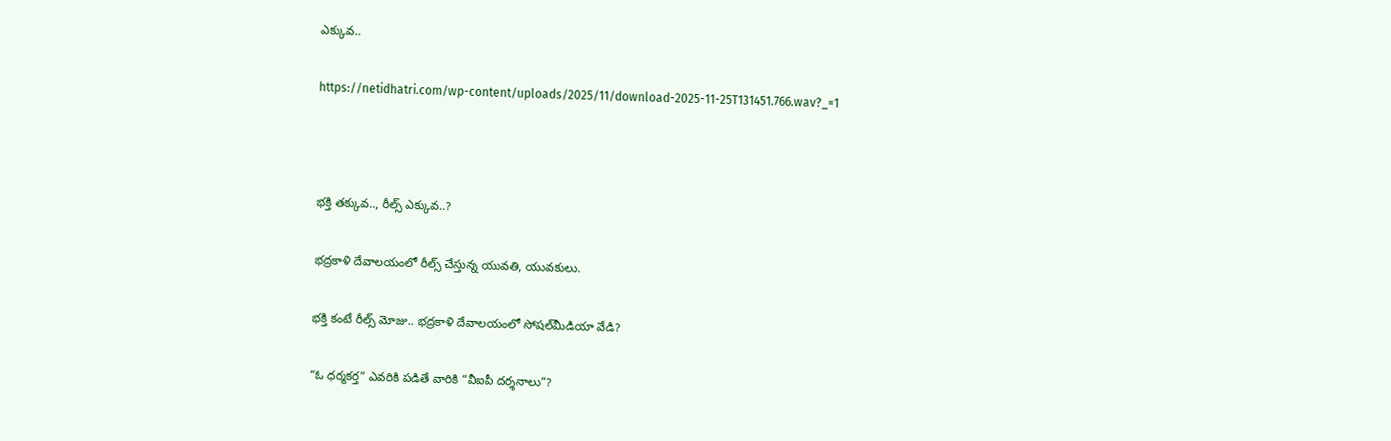ఎక్కువ..

https://netidhatri.com/wp-content/uploads/2025/11/download-2025-11-25T131451.766.wav?_=1



భక్తి తక్కువ.., రీల్స్ ఎక్కువ..?

భద్రకాళి దేవాలయంలో రీల్స్ చేస్తున్న యువతి, యువకులు.

భక్తి కంటే రీల్స్ మోజు.. భద్రకాళి దేవాలయంలో సోషల్‌మీడియా వేడి?

“ఓ ధర్మకర్త” ఎవరికి పడితే వారికి “వీఐపీ దర్శనాలు”?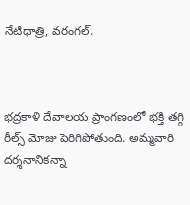నేటిధాత్రి, వరంగల్.



భద్రకాళి దేవాలయ ప్రాంగణంలో భక్తి తగ్గి రీల్స్ మోజు పెరిగిపోతుంది. అమ్మవారి దర్శనానికన్నా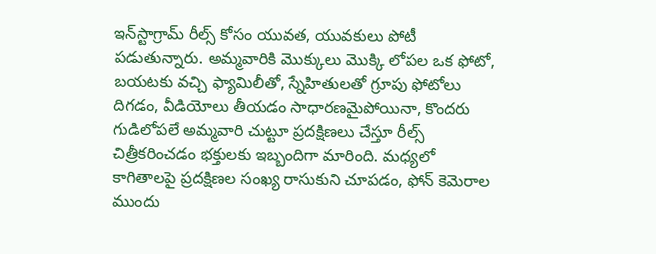ఇన్‌స్టాగ్రామ్ రీల్స్ కోసం యువత, యువకులు పోటీ పడుతున్నారు. అమ్మవారికి మొక్కులు మొక్కి లోపల ఒక ఫోటో, బయటకు వచ్చి ఫ్యామిలీతో, స్నేహితులతో గ్రూపు ఫోటోలు దిగడం, వీడియోలు తీయడం సాధారణమైపోయినా, కొందరు గుడిలోపలే అమ్మవారి చుట్టూ ప్రదక్షిణలు చేస్తూ రీల్స్ చిత్రీకరించడం భక్తులకు ఇబ్బందిగా మారింది. మధ్యలో కాగితాలపై ప్రదక్షిణల సంఖ్య రాసుకుని చూపడం, ఫోన్ కెమెరాల ముందు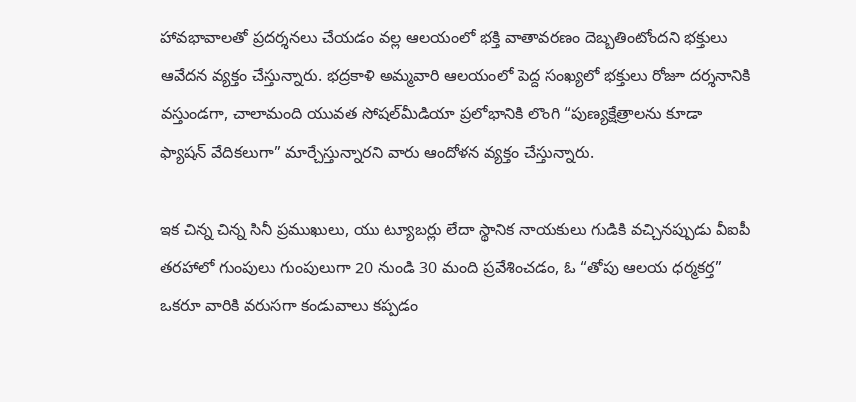హావభావాలతో ప్రదర్శనలు చేయడం వల్ల ఆలయంలో భక్తి వాతావరణం దెబ్బతింటోందని భక్తులు ఆవేదన వ్యక్తం చేస్తున్నారు. భద్రకాళి అమ్మవారి ఆలయంలో పెద్ద సంఖ్యలో భక్తులు రోజూ దర్శనానికి వస్తుండగా, చాలామంది యువత సోషల్‌మీడియా ప్రలోభానికి లొంగి “పుణ్యక్షేత్రాలను కూడా ఫ్యాషన్ వేదికలుగా” మార్చేస్తున్నారని వారు ఆందోళన వ్యక్తం చేస్తున్నారు.

ఇక చిన్న చిన్న సినీ ప్రముఖులు, యు ట్యూబర్లు లేదా స్థానిక నాయకులు గుడికి వచ్చినప్పుడు వీఐపీ తరహాలో గుంపులు గుంపులుగా 20 నుండి 30 మంది ప్రవేశించడం, ఓ “తోపు ఆలయ ధర్మకర్త” ఒకరూ వారికి వరుసగా కండువాలు కప్పడం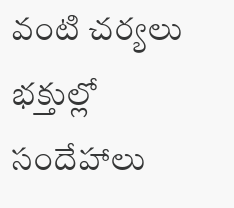వంటి చర్యలు భక్తుల్లో సందేహాలు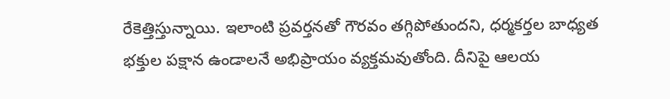రేకెత్తిస్తున్నాయి. ఇలాంటి ప్రవర్తనతో గౌరవం తగ్గిపోతుందని, ధర్మకర్తల బాధ్యత భక్తుల పక్షాన ఉండాలనే అభిప్రాయం వ్యక్తమవుతోంది. దీనిపై ఆలయ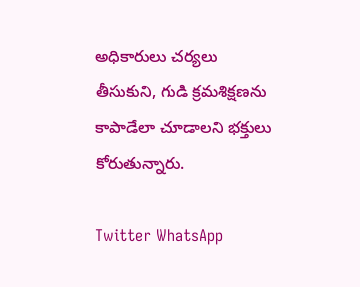అధికారులు చర్యలు తీసుకుని, గుడి క్రమశిక్షణను కాపాడేలా చూడాలని భక్తులు కోరుతున్నారు.

Twitter WhatsApp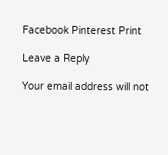Facebook Pinterest Print

Leave a Reply

Your email address will not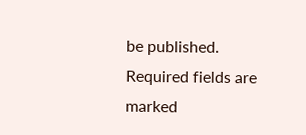be published. Required fields are marked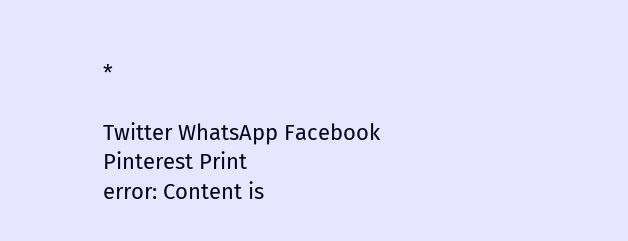*

Twitter WhatsApp Facebook Pinterest Print
error: Content is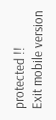protected !!
Exit mobile version